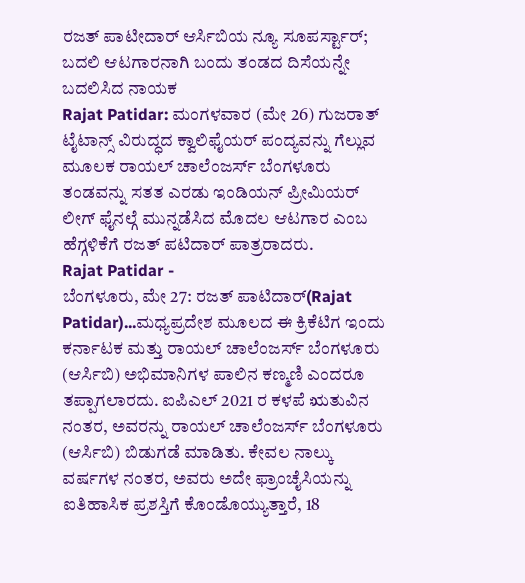ರಜತ್ ಪಾಟೀದಾರ್ ಆರ್ಸಿಬಿಯ ನ್ಯೂ ಸೂಪರ್ಸ್ಟಾರ್; ಬದಲಿ ಆಟಗಾರನಾಗಿ ಬಂದು ತಂಡದ ದಿಸೆಯನ್ನೇ ಬದಲಿಸಿದ ನಾಯಕ
Rajat Patidar: ಮಂಗಳವಾರ (ಮೇ 26) ಗುಜರಾತ್ ಟೈಟಾನ್ಸ್ ವಿರುದ್ಧದ ಕ್ವಾಲಿಫೈಯರ್ ಪಂದ್ಯವನ್ನು ಗೆಲ್ಲುವ ಮೂಲಕ ರಾಯಲ್ ಚಾಲೆಂಜರ್ಸ್ ಬೆಂಗಳೂರು ತಂಡವನ್ನು ಸತತ ಎರಡು ಇಂಡಿಯನ್ ಪ್ರೀಮಿಯರ್ ಲೀಗ್ ಫೈನಲ್ಗೆ ಮುನ್ನಡೆಸಿದ ಮೊದಲ ಆಟಗಾರ ಎಂಬ ಹೆಗ್ಗಳಿಕೆಗೆ ರಜತ್ ಪಟಿದಾರ್ ಪಾತ್ರರಾದರು.
Rajat Patidar -
ಬೆಂಗಳೂರು, ಮೇ 27: ರಜತ್ ಪಾಟಿದಾರ್(Rajat Patidar)...ಮಧ್ಯಪ್ರದೇಶ ಮೂಲದ ಈ ಕ್ರಿಕೆಟಿಗ ಇಂದು ಕರ್ನಾಟಕ ಮತ್ತು ರಾಯಲ್ ಚಾಲೆಂಜರ್ಸ್ ಬೆಂಗಳೂರು (ಆರ್ಸಿಬಿ) ಅಭಿಮಾನಿಗಳ ಪಾಲಿನ ಕಣ್ಮಣಿ ಎಂದರೂ ತಪ್ಪಾಗಲಾರದು. ಐಪಿಎಲ್ 2021 ರ ಕಳಪೆ ಋತುವಿನ ನಂತರ, ಅವರನ್ನು ರಾಯಲ್ ಚಾಲೆಂಜರ್ಸ್ ಬೆಂಗಳೂರು (ಆರ್ಸಿಬಿ) ಬಿಡುಗಡೆ ಮಾಡಿತು. ಕೇವಲ ನಾಲ್ಕು ವರ್ಷಗಳ ನಂತರ, ಅವರು ಅದೇ ಫ್ರಾಂಚೈಸಿಯನ್ನು ಐತಿಹಾಸಿಕ ಪ್ರಶಸ್ತಿಗೆ ಕೊಂಡೊಯ್ಯುತ್ತಾರೆ, 18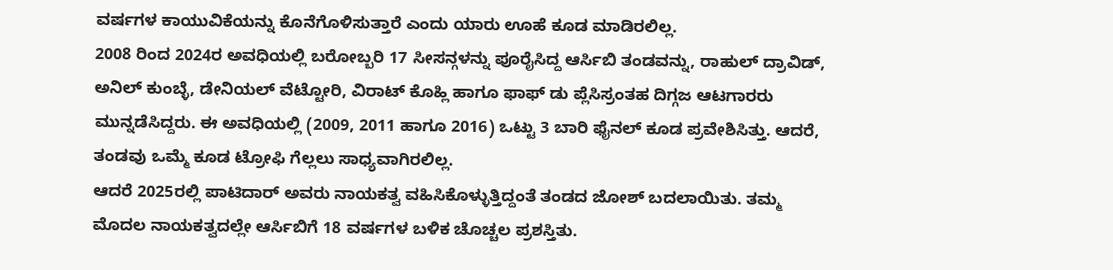ವರ್ಷಗಳ ಕಾಯುವಿಕೆಯನ್ನು ಕೊನೆಗೊಳಿಸುತ್ತಾರೆ ಎಂದು ಯಾರು ಊಹೆ ಕೂಡ ಮಾಡಿರಲಿಲ್ಲ.
2008 ರಿಂದ 2024ರ ಅವಧಿಯಲ್ಲಿ ಬರೋಬ್ಬರಿ 17 ಸೀಸನ್ಗಳನ್ನು ಪೂರೈಸಿದ್ದ ಆರ್ಸಿಬಿ ತಂಡವನ್ನು, ರಾಹುಲ್ ದ್ರಾವಿಡ್, ಅನಿಲ್ ಕುಂಬ್ಳೆ, ಡೇನಿಯಲ್ ವೆಟ್ಟೋರಿ, ವಿರಾಟ್ ಕೊಹ್ಲಿ ಹಾಗೂ ಫಾಫ್ ಡು ಪ್ಲೆಸಿಸ್ರಂತಹ ದಿಗ್ಗಜ ಆಟಗಾರರು ಮುನ್ನಡೆಸಿದ್ದರು. ಈ ಅವಧಿಯಲ್ಲಿ (2009, 2011 ಹಾಗೂ 2016) ಒಟ್ಟು 3 ಬಾರಿ ಫೈನಲ್ ಕೂಡ ಪ್ರವೇಶಿಸಿತ್ತು. ಆದರೆ, ತಂಡವು ಒಮ್ಮೆ ಕೂಡ ಟ್ರೋಫಿ ಗೆಲ್ಲಲು ಸಾಧ್ಯವಾಗಿರಲಿಲ್ಲ.
ಆದರೆ 2025ರಲ್ಲಿ ಪಾಟಿದಾರ್ ಅವರು ನಾಯಕತ್ವ ವಹಿಸಿಕೊಳ್ಳುತ್ತಿದ್ದಂತೆ ತಂಡದ ಜೋಶ್ ಬದಲಾಯಿತು. ತಮ್ಮ ಮೊದಲ ನಾಯಕತ್ವದಲ್ಲೇ ಆರ್ಸಿಬಿಗೆ 18 ವರ್ಷಗಳ ಬಳಿಕ ಚೊಚ್ಚಲ ಪ್ರಶಸ್ತಿತು.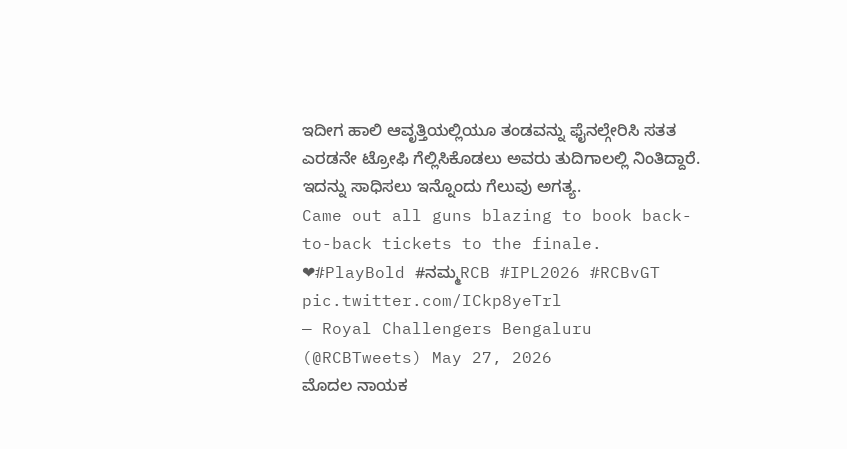ಇದೀಗ ಹಾಲಿ ಆವೃತ್ತಿಯಲ್ಲಿಯೂ ತಂಡವನ್ನು ಫೈನಲ್ಗೇರಿಸಿ ಸತತ ಎರಡನೇ ಟ್ರೋಫಿ ಗೆಲ್ಲಿಸಿಕೊಡಲು ಅವರು ತುದಿಗಾಲಲ್ಲಿ ನಿಂತಿದ್ದಾರೆ. ಇದನ್ನು ಸಾಧಿಸಲು ಇನ್ನೊಂದು ಗೆಲುವು ಅಗತ್ಯ.
Came out all guns blazing to book back-to-back tickets to the finale. ❤#PlayBold #ನಮ್ಮRCB #IPL2026 #RCBvGT pic.twitter.com/ICkp8yeTrl
— Royal Challengers Bengaluru (@RCBTweets) May 27, 2026
ಮೊದಲ ನಾಯಕ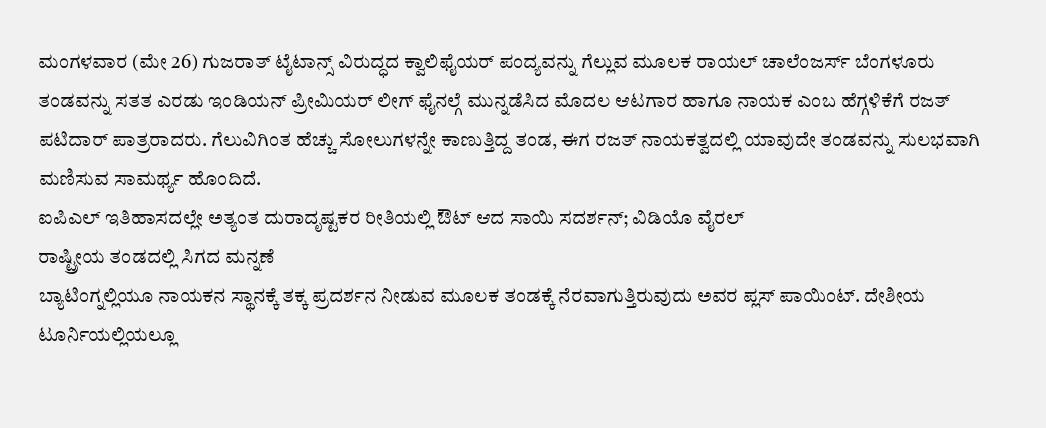ಮಂಗಳವಾರ (ಮೇ 26) ಗುಜರಾತ್ ಟೈಟಾನ್ಸ್ ವಿರುದ್ಧದ ಕ್ವಾಲಿಫೈಯರ್ ಪಂದ್ಯವನ್ನು ಗೆಲ್ಲುವ ಮೂಲಕ ರಾಯಲ್ ಚಾಲೆಂಜರ್ಸ್ ಬೆಂಗಳೂರು ತಂಡವನ್ನು ಸತತ ಎರಡು ಇಂಡಿಯನ್ ಪ್ರೀಮಿಯರ್ ಲೀಗ್ ಫೈನಲ್ಗೆ ಮುನ್ನಡೆಸಿದ ಮೊದಲ ಆಟಗಾರ ಹಾಗೂ ನಾಯಕ ಎಂಬ ಹೆಗ್ಗಳಿಕೆಗೆ ರಜತ್ ಪಟಿದಾರ್ ಪಾತ್ರರಾದರು. ಗೆಲುವಿಗಿಂತ ಹೆಚ್ಚು ಸೋಲುಗಳನ್ನೇ ಕಾಣುತ್ತಿದ್ದ ತಂಡ, ಈಗ ರಜತ್ ನಾಯಕತ್ವದಲ್ಲಿ ಯಾವುದೇ ತಂಡವನ್ನು ಸುಲಭವಾಗಿ ಮಣಿಸುವ ಸಾಮರ್ಥ್ಯ ಹೊಂದಿದೆ.
ಐಪಿಎಲ್ ಇತಿಹಾಸದಲ್ಲೇ ಅತ್ಯಂತ ದುರಾದೃಷ್ಟಕರ ರೀತಿಯಲ್ಲಿ ಔಟ್ ಆದ ಸಾಯಿ ಸದರ್ಶನ್; ವಿಡಿಯೊ ವೈರಲ್
ರಾಷ್ಟ್ರೀಯ ತಂಡದಲ್ಲಿ ಸಿಗದ ಮನ್ನಣೆ
ಬ್ಯಾಟಿಂಗ್ನಲ್ಲಿಯೂ ನಾಯಕನ ಸ್ಥಾನಕ್ಕೆ ತಕ್ಕ ಪ್ರದರ್ಶನ ನೀಡುವ ಮೂಲಕ ತಂಡಕ್ಕೆ ನೆರವಾಗುತ್ತಿರುವುದು ಅವರ ಪ್ಲಸ್ ಪಾಯಿಂಟ್. ದೇಶೀಯ ಟೂರ್ನಿಯಲ್ಲಿಯಲ್ಲೂ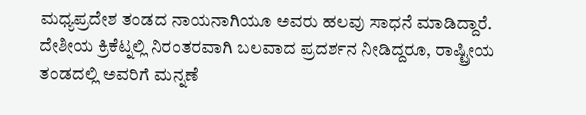ಮಧ್ಯಪ್ರದೇಶ ತಂಡದ ನಾಯನಾಗಿಯೂ ಅವರು ಹಲವು ಸಾಧನೆ ಮಾಡಿದ್ದಾರೆ. ದೇಶೀಯ ಕ್ರಿಕೆಟ್ನಲ್ಲಿ ನಿರಂತರವಾಗಿ ಬಲವಾದ ಪ್ರದರ್ಶನ ನೀಡಿದ್ದರೂ, ರಾಷ್ಟ್ರೀಯ ತಂಡದಲ್ಲಿ ಅವರಿಗೆ ಮನ್ನಣೆ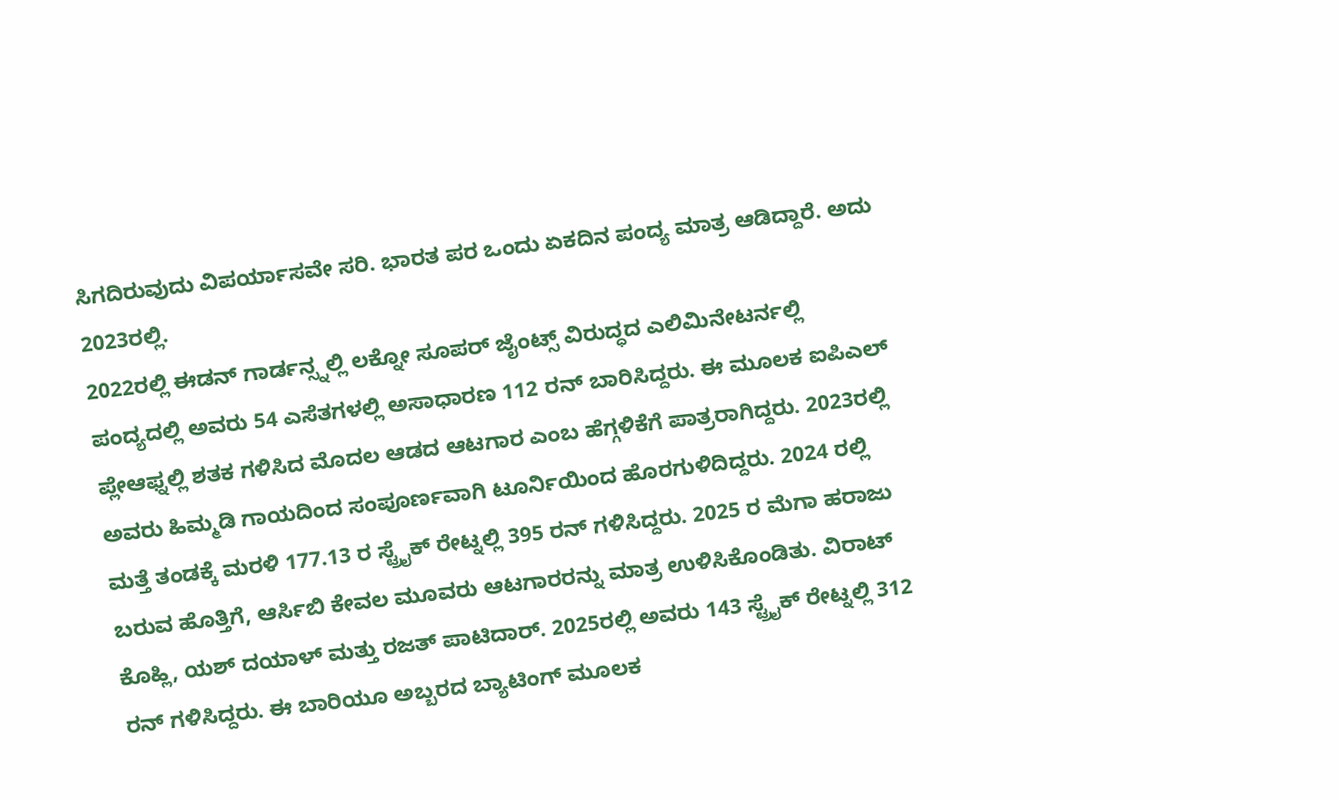ಸಿಗದಿರುವುದು ವಿಪರ್ಯಾಸವೇ ಸರಿ. ಭಾರತ ಪರ ಒಂದು ಏಕದಿನ ಪಂದ್ಯ ಮಾತ್ರ ಆಡಿದ್ದಾರೆ. ಅದು 2023ರಲ್ಲಿ.
2022ರಲ್ಲಿ ಈಡನ್ ಗಾರ್ಡನ್ಸ್ನಲ್ಲಿ ಲಕ್ನೋ ಸೂಪರ್ ಜೈಂಟ್ಸ್ ವಿರುದ್ಧದ ಎಲಿಮಿನೇಟರ್ನಲ್ಲಿ ಪಂದ್ಯದಲ್ಲಿ ಅವರು 54 ಎಸೆತಗಳಲ್ಲಿ ಅಸಾಧಾರಣ 112 ರನ್ ಬಾರಿಸಿದ್ದರು. ಈ ಮೂಲಕ ಐಪಿಎಲ್ ಪ್ಲೇಆಫ್ನಲ್ಲಿ ಶತಕ ಗಳಿಸಿದ ಮೊದಲ ಆಡದ ಆಟಗಾರ ಎಂಬ ಹೆಗ್ಗಳಿಕೆಗೆ ಪಾತ್ರರಾಗಿದ್ದರು. 2023ರಲ್ಲಿ ಅವರು ಹಿಮ್ಮಡಿ ಗಾಯದಿಂದ ಸಂಪೂರ್ಣವಾಗಿ ಟೂರ್ನಿಯಿಂದ ಹೊರಗುಳಿದಿದ್ದರು. 2024 ರಲ್ಲಿ ಮತ್ತೆ ತಂಡಕ್ಕೆ ಮರಳಿ 177.13 ರ ಸ್ಟ್ರೈಕ್ ರೇಟ್ನಲ್ಲಿ 395 ರನ್ ಗಳಿಸಿದ್ದರು. 2025 ರ ಮೆಗಾ ಹರಾಜು ಬರುವ ಹೊತ್ತಿಗೆ, ಆರ್ಸಿಬಿ ಕೇವಲ ಮೂವರು ಆಟಗಾರರನ್ನು ಮಾತ್ರ ಉಳಿಸಿಕೊಂಡಿತು. ವಿರಾಟ್ ಕೊಹ್ಲಿ, ಯಶ್ ದಯಾಳ್ ಮತ್ತು ರಜತ್ ಪಾಟಿದಾರ್. 2025ರಲ್ಲಿ ಅವರು 143 ಸ್ಟ್ರೈಕ್ ರೇಟ್ನಲ್ಲಿ 312 ರನ್ ಗಳಿಸಿದ್ದರು. ಈ ಬಾರಿಯೂ ಅಬ್ಬರದ ಬ್ಯಾಟಿಂಗ್ ಮೂಲಕ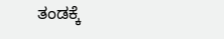ತಂಡಕ್ಕೆ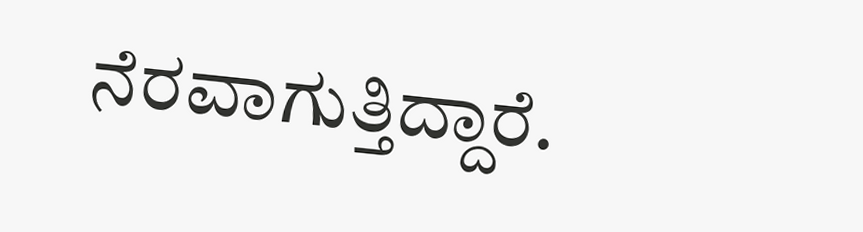ನೆರವಾಗುತ್ತಿದ್ದಾರೆ.